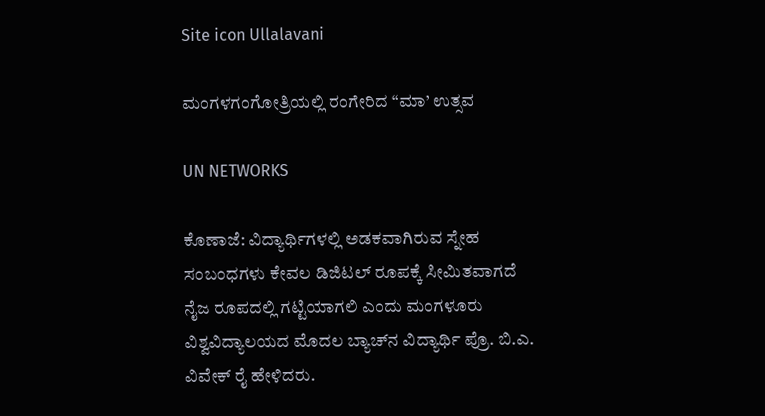Site icon Ullalavani

ಮಂಗಳಗಂಗೋತ್ರಿಯಲ್ಲಿ ರಂಗೇರಿದ “ಮಾ’ ಉತ್ಸವ

UN NETWORKS

ಕೊಣಾಜೆ: ವಿದ್ಯಾರ್ಥಿಗಳಲ್ಲಿ ಅಡಕವಾಗಿರುವ ಸ್ನೇಹ ಸಂಬಂಧಗಳು ಕೇವಲ ಡಿಜಿಟಲ್ ರೂಪಕ್ಕೆ ಸೀಮಿತವಾಗದೆ ನೈಜ ರೂಪದಲ್ಲಿ ಗಟ್ಟಿಯಾಗಲಿ ಎಂದು ಮಂಗಳೂರು ವಿಶ್ವವಿದ್ಯಾಲಯದ ಮೊದಲ ಬ್ಯಾಚ್‍ನ ವಿದ್ಯಾರ್ಥಿ ಪ್ರೊ. ಬಿ.ಎ. ವಿವೇಕ್ ರೈ ಹೇಳಿದರು.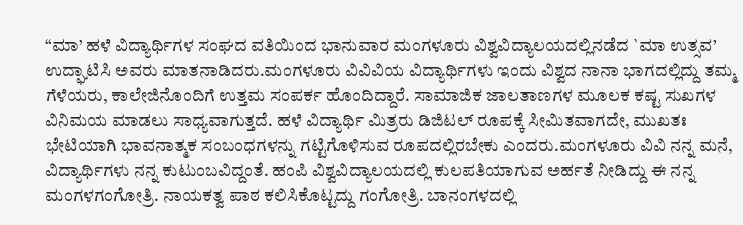“ಮಾ’ ಹಳೆ ವಿದ್ಯಾರ್ಥಿಗಳ ಸಂಘದ ವತಿಯಿಂದ ಭಾನುವಾರ ಮಂಗಳೂರು ವಿಶ್ವವಿದ್ಯಾಲಯದಲ್ಲಿನಡೆದ `ಮಾ ಉತ್ಸವ’ ಉದ್ಘಾಟಿಸಿ ಅವರು ಮಾತನಾಡಿದರು.ಮಂಗಳೂರು ವಿವಿವಿಯ ವಿದ್ಯಾರ್ಥಿಗಳು ಇಂದು ವಿಶ್ವದ ನಾನಾ ಭಾಗದಲ್ಲಿದ್ದು ತಮ್ಮ ಗೆಳೆಯರು, ಕಾಲೇಜಿನೊಂದಿಗೆ ಉತ್ತಮ ಸಂಪರ್ಕ ಹೊಂದಿದ್ದಾರೆ. ಸಾಮಾಜಿಕ ಜಾಲತಾಣಗಳ ಮೂಲಕ ಕಷ್ಟ ಸುಖಗಳ ವಿನಿಮಯ ಮಾಡಲು ಸಾಧ್ಯವಾಗುತ್ತದೆ. ಹಳೆ ವಿದ್ಯಾರ್ಥಿ ಮಿತ್ರರು ಡಿಜಿಟಲ್ ರೂಪಕ್ಕೆ ಸೀಮಿತವಾಗದೇ, ಮುಖತಃ ಭೇಟಿಯಾಗಿ ಭಾವನಾತ್ಮಕ ಸಂಬಂಧಗಳನ್ನು ಗಟ್ಟಿಗೊಳಿಸುವ ರೂಪದಲ್ಲಿರಬೇಕು ಎಂದರು.ಮಂಗಳೂರು ವಿವಿ ನನ್ನ ಮನೆ, ವಿದ್ಯಾರ್ಥಿಗಳು ನನ್ನ ಕುಟುಂಬವಿದ್ದಂತೆ. ಹಂಪಿ ವಿಶ್ವವಿದ್ಯಾಲಯದಲ್ಲಿ ಕುಲಪತಿಯಾಗುವ ಅರ್ಹತೆ ನೀಡಿದ್ದು ಈ ನನ್ನ ಮಂಗಳಗಂಗೋತ್ರಿ. ನಾಯಕತ್ವ ಪಾಠ ಕಲಿಸಿಕೊಟ್ಟದ್ದು ಗಂಗೋತ್ರಿ. ಬಾನಂಗಳದಲ್ಲಿ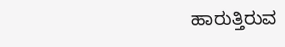ಹಾರುತ್ತಿರುವ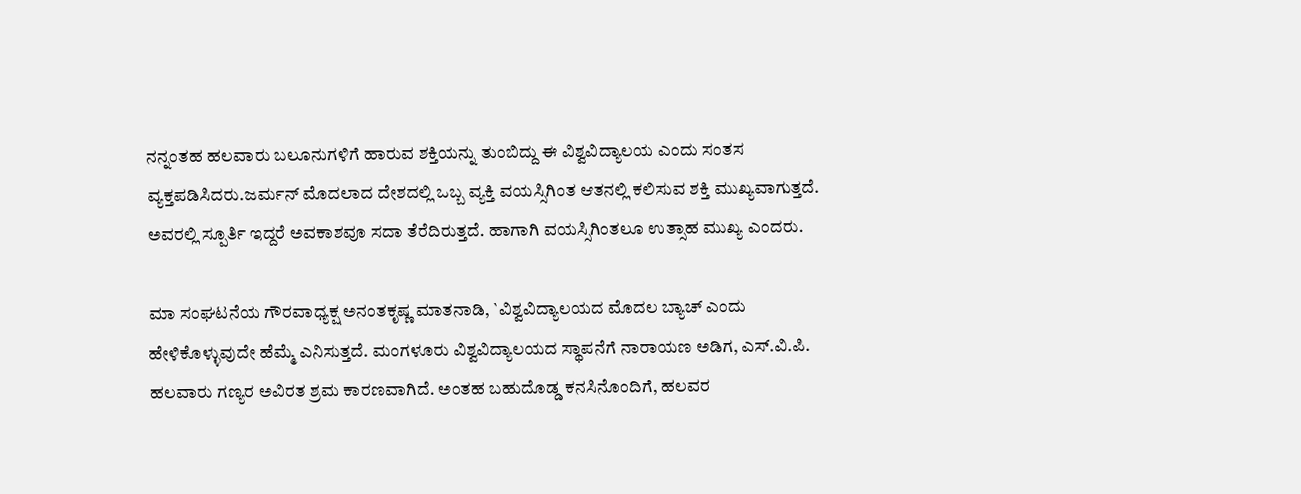ನನ್ನಂತಹ ಹಲವಾರು ಬಲೂನುಗಳಿಗೆ ಹಾರುವ ಶಕ್ತಿಯನ್ನು ತುಂಬಿದ್ದು ಈ ವಿಶ್ವವಿದ್ಯಾಲಯ ಎಂದು ಸಂತಸ ವ್ಯಕ್ತಪಡಿಸಿದರು.ಜರ್ಮನ್ ಮೊದಲಾದ ದೇಶದಲ್ಲಿ ಒಬ್ಬ ವ್ಯಕ್ತಿ ವಯಸ್ಸಿಗಿಂತ ಆತನಲ್ಲಿ ಕಲಿಸುವ ಶಕ್ತಿ ಮುಖ್ಯವಾಗುತ್ತದೆ. ಅವರಲ್ಲಿ ಸ್ಪೂರ್ತಿ ಇದ್ದರೆ ಅವಕಾಶವೂ ಸದಾ ತೆರೆದಿರುತ್ತದೆ. ಹಾಗಾಗಿ ವಯಸ್ಸಿಗಿಂತಲೂ ಉತ್ಸಾಹ ಮುಖ್ಯ ಎಂದರು.

ಮಾ ಸಂಘಟನೆಯ ಗೌರವಾಧ್ಯಕ್ಷ ಅನಂತಕೃಷ್ಣ ಮಾತನಾಡಿ, `ವಿಶ್ವವಿದ್ಯಾಲಯದ ಮೊದಲ ಬ್ಯಾಚ್ ಎಂದು ಹೇಳಿಕೊಳ್ಳುವುದೇ ಹೆಮ್ಮೆ ಎನಿಸುತ್ತದೆ. ಮಂಗಳೂರು ವಿಶ್ವವಿದ್ಯಾಲಯದ ಸ್ಥಾಪನೆಗೆ ನಾರಾಯಣ ಅಡಿಗ, ಎಸ್.ವಿ.ಪಿ. ಹಲವಾರು ಗಣ್ಯರ ಅವಿರತ ಶ್ರಮ ಕಾರಣವಾಗಿದೆ. ಅಂತಹ ಬಹುದೊಡ್ಡ ಕನಸಿನೊಂದಿಗೆ, ಹಲವರ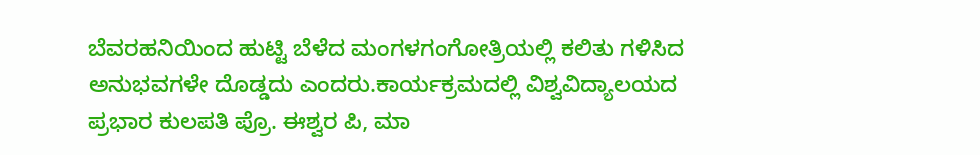ಬೆವರಹನಿಯಿಂದ ಹುಟ್ಟಿ ಬೆಳೆದ ಮಂಗಳಗಂಗೋತ್ರಿಯಲ್ಲಿ ಕಲಿತು ಗಳಿಸಿದ ಅನುಭವಗಳೇ ದೊಡ್ಡದು ಎಂದರು.ಕಾರ್ಯಕ್ರಮದಲ್ಲಿ ವಿಶ್ವವಿದ್ಯಾಲಯದ ಪ್ರಭಾರ ಕುಲಪತಿ ಪ್ರೊ. ಈಶ್ವರ ಪಿ, ಮಾ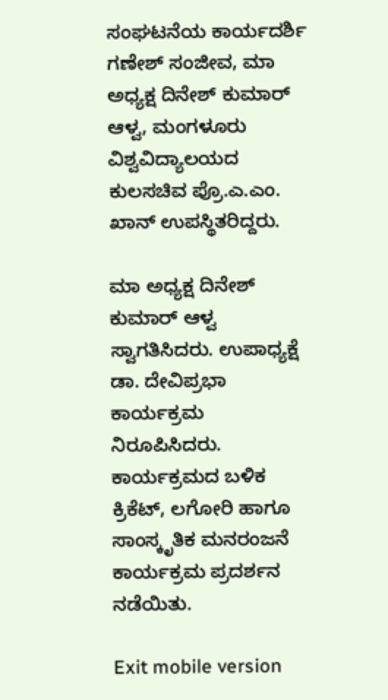ಸಂಘಟನೆಯ ಕಾರ್ಯದರ್ಶಿ ಗಣೇಶ್ ಸಂಜೀವ, ಮಾ ಅಧ್ಯಕ್ಷ ದಿನೇಶ್ ಕುಮಾರ್ ಆಳ್ವ, ಮಂಗಳೂರು ವಿಶ್ವವಿದ್ಯಾಲಯದ ಕುಲಸಚಿವ ಪ್ರೊ.ಎ.ಎಂ. ಖಾನ್ ಉಪಸ್ಥಿತರಿದ್ದರು.

ಮಾ ಅಧ್ಯಕ್ಷ ದಿನೇಶ್ ಕುಮಾರ್ ಆಳ್ವ ಸ್ವಾಗತಿಸಿದರು. ಉಪಾಧ್ಯಕ್ಷೆ ಡಾ. ದೇವಿಪ್ರಭಾ ಕಾರ್ಯಕ್ರಮ ನಿರೂಪಿಸಿದರು. ಕಾರ್ಯಕ್ರಮದ ಬಳಿಕ ಕ್ರಿಕೆಟ್, ಲಗೋರಿ ಹಾಗೂ ಸಾಂಸ್ಕೃತಿಕ ಮನರಂಜನೆ ಕಾರ್ಯಕ್ರಮ ಪ್ರದರ್ಶನ ನಡೆಯಿತು.

Exit mobile version